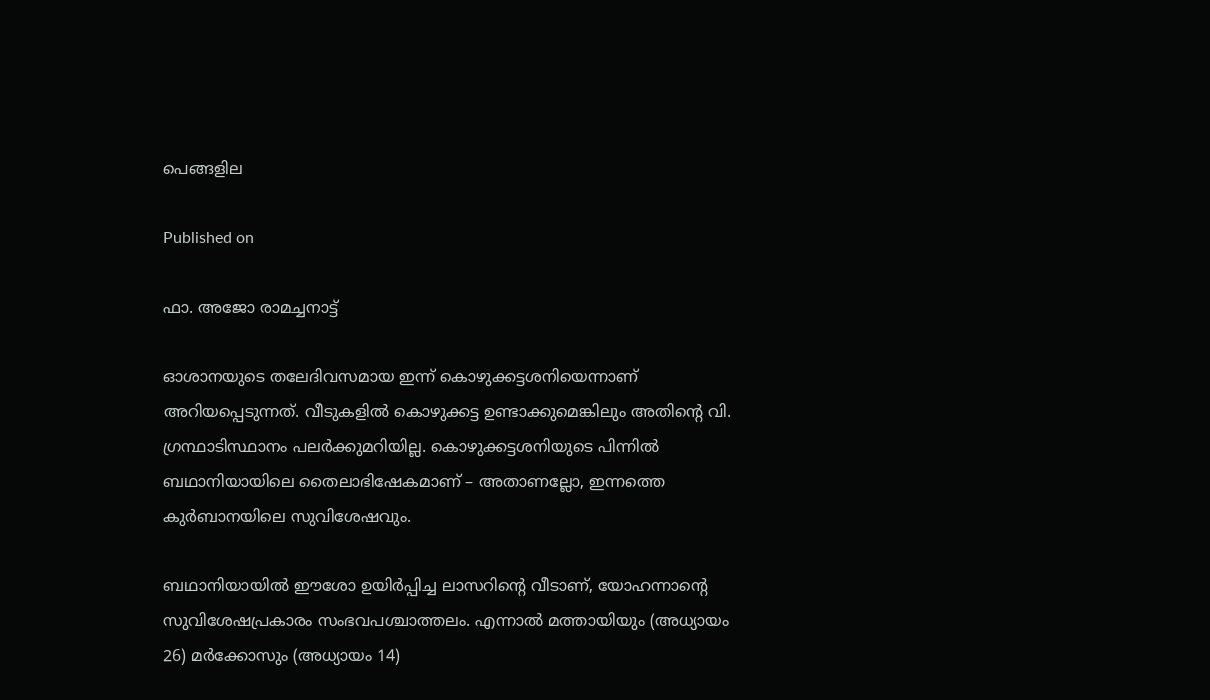പെങ്ങളില

Published on

ഫാ. അജോ രാമച്ചനാട്ട്

ഓശാനയുടെ തലേദിവസമായ ഇന്ന് കൊഴുക്കട്ടശനിയെന്നാണ് അറിയപ്പെടുന്നത്. വീടുകളിൽ കൊഴുക്കട്ട ഉണ്ടാക്കുമെങ്കിലും അതിന്റെ വി. ഗ്രന്ഥാടിസ്ഥാനം പലർക്കുമറിയില്ല. കൊഴുക്കട്ടശനിയുടെ പിന്നിൽ ബഥാനിയായിലെ തൈലാഭിഷേകമാണ് – അതാണല്ലോ, ഇന്നത്തെ കുർബാനയിലെ സുവിശേഷവും.

ബഥാനിയായിൽ ഈശോ ഉയിർപ്പിച്ച ലാസറിന്റെ വീടാണ്, യോഹന്നാന്റെ സുവിശേഷപ്രകാരം സംഭവപശ്ചാത്തലം. എന്നാൽ മത്തായിയും (അധ്യായം 26) മർക്കോസും (അധ്യായം 14)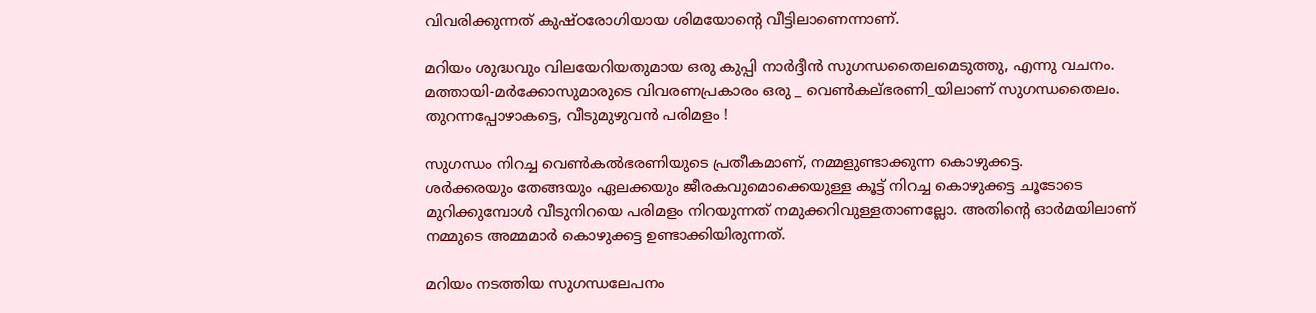വിവരിക്കുന്നത് കുഷ്ഠരോഗിയായ ശിമയോന്റെ വീട്ടിലാണെന്നാണ്.

മറിയം ശുദ്ധവും വിലയേറിയതുമായ ഒരു കുപ്പി നാർദ്ദീൻ സുഗന്ധതൈലമെടുത്തു, എന്നു വചനം. മത്തായി-മർക്കോസുമാരുടെ വിവരണപ്രകാരം ഒരു _ വെൺകല്ഭരണി_യിലാണ് സുഗന്ധതൈലം. തുറന്നപ്പോഴാകട്ടെ, വീടുമുഴുവൻ പരിമളം !

സുഗന്ധം നിറച്ച വെൺകൽഭരണിയുടെ പ്രതീകമാണ്, നമ്മളുണ്ടാക്കുന്ന കൊഴുക്കട്ട.
ശർക്കരയും തേങ്ങയും ഏലക്കയും ജീരകവുമൊക്കെയുള്ള കൂട്ട് നിറച്ച കൊഴുക്കട്ട ചൂടോടെ മുറിക്കുമ്പോൾ വീടുനിറയെ പരിമളം നിറയുന്നത് നമുക്കറിവുള്ളതാണല്ലോ. അതിന്റെ ഓർമയിലാണ് നമ്മുടെ അമ്മമാർ കൊഴുക്കട്ട ഉണ്ടാക്കിയിരുന്നത്.

മറിയം നടത്തിയ സുഗന്ധലേപനം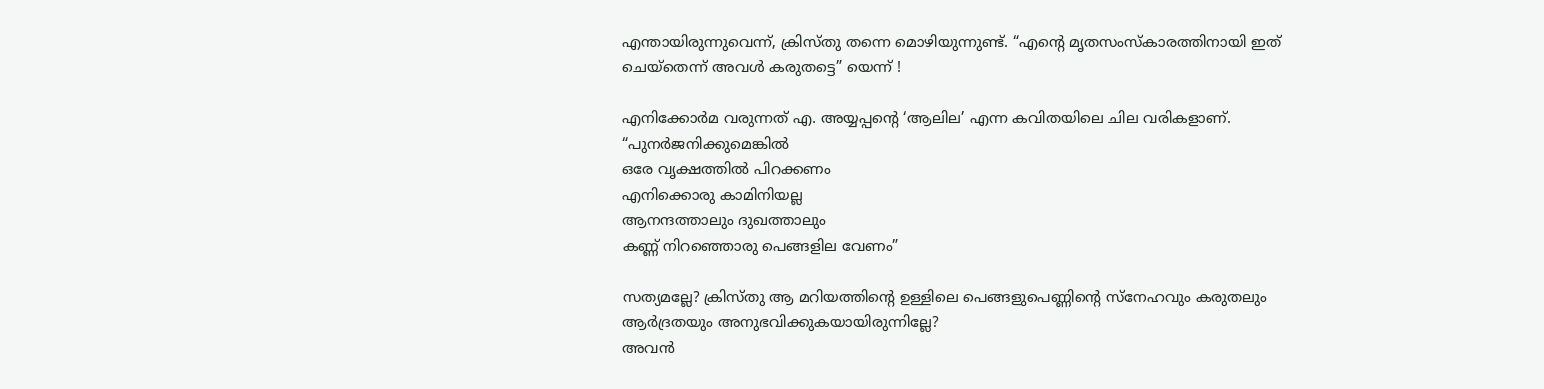എന്തായിരുന്നുവെന്ന്, ക്രിസ്തു തന്നെ മൊഴിയുന്നുണ്ട്. “എന്റെ മൃതസംസ്കാരത്തിനായി ഇത് ചെയ്തെന്ന് അവൾ കരുതട്ടെ” യെന്ന് !

എനിക്കോർമ വരുന്നത് എ. അയ്യപ്പന്റെ ‘ആലില’ എന്ന കവിതയിലെ ചില വരികളാണ്.
“പുനര്‍ജനിക്കുമെങ്കില്‍
ഒരേ വൃക്ഷത്തില്‍ പിറക്കണം
എനിക്കൊരു കാമിനിയല്ല
ആനന്ദത്താലും ദുഖത്താലും
കണ്ണ് നിറഞ്ഞൊരു പെങ്ങളില വേണം”

സത്യമല്ലേ? ക്രിസ്തു ആ മറിയത്തിന്റെ ഉള്ളിലെ പെങ്ങളുപെണ്ണിന്റെ സ്നേഹവും കരുതലും ആർദ്രതയും അനുഭവിക്കുകയായിരുന്നില്ലേ?
അവൻ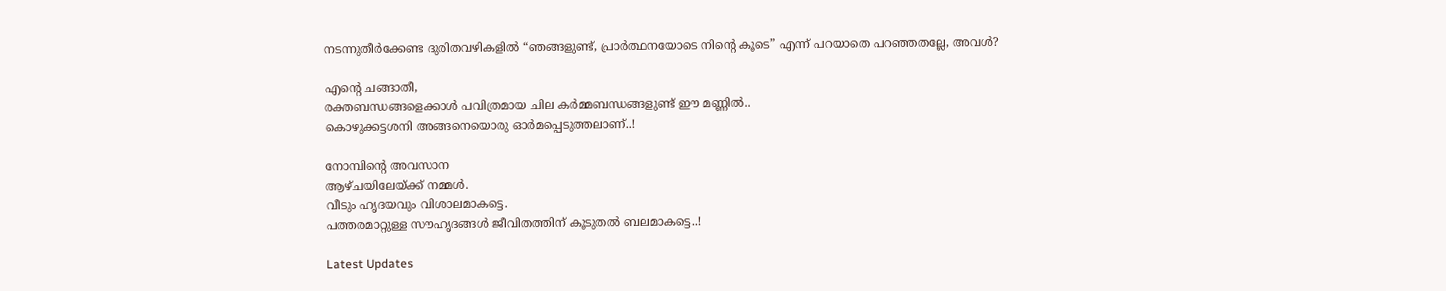നടന്നുതീർക്കേണ്ട ദുരിതവഴികളിൽ “ഞങ്ങളുണ്ട്, പ്രാർത്ഥനയോടെ നിന്റെ കൂടെ” എന്ന് പറയാതെ പറഞ്ഞതല്ലേ, അവൾ?

എന്റെ ചങ്ങാതീ,
രക്തബന്ധങ്ങളെക്കാൾ പവിത്രമായ ചില കർമ്മബന്ധങ്ങളുണ്ട് ഈ മണ്ണിൽ..
കൊഴുക്കട്ടശനി അങ്ങനെയൊരു ഓർമപ്പെടുത്തലാണ്..!

നോമ്പിന്റെ അവസാന
ആഴ്ചയിലേയ്ക്ക് നമ്മൾ.
വീടും ഹൃദയവും വിശാലമാകട്ടെ.
പത്തരമാറ്റുള്ള സൗഹൃദങ്ങൾ ജീവിതത്തിന് കൂടുതൽ ബലമാകട്ടെ..!

Latest Updates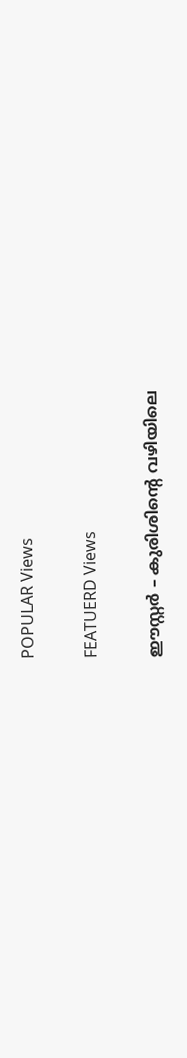POPULAR Views

FEATUERD Views

ഈസ്റ്റർ – കുരിശിന്റെ വഴിയിലെ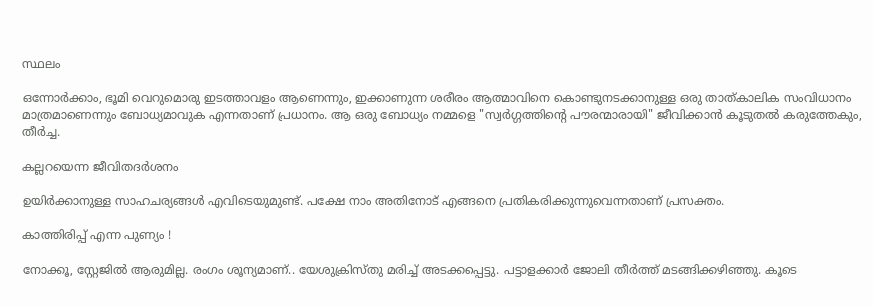സ്ഥലം

ഒന്നോർക്കാം, ഭൂമി വെറുമൊരു ഇടത്താവളം ആണെന്നും, ഇക്കാണുന്ന ശരീരം ആത്മാവിനെ കൊണ്ടുനടക്കാനുള്ള ഒരു താത്കാലിക സംവിധാനം മാത്രമാണെന്നും ബോധ്യമാവുക എന്നതാണ് പ്രധാനം. ആ ഒരു ബോധ്യം നമ്മളെ "സ്വർഗ്ഗത്തിന്റെ പൗരന്മാരായി" ജീവിക്കാൻ കൂടുതൽ കരുത്തേകും, തീർച്ച.

കല്ലറയെന്ന ജീവിതദര്‍ശനം

ഉയിര്‍ക്കാനുള്ള സാഹചര്യങ്ങള്‍ എവിടെയുമുണ്ട്. പക്ഷേ നാം അതിനോട് എങ്ങനെ പ്രതികരിക്കുന്നുവെന്നതാണ് പ്രസക്തം.

കാത്തിരിപ്പ് എന്ന പുണ്യം !

നോക്കൂ, സ്റ്റേജിൽ ആരുമില്ല. രംഗം ശൂന്യമാണ്.. യേശുക്രിസ്തു മരിച്ച് അടക്കപ്പെട്ടു. പട്ടാളക്കാർ ജോലി തീർത്ത് മടങ്ങിക്കഴിഞ്ഞു. കൂടെ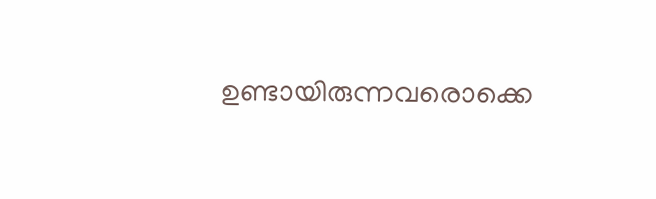ഉണ്ടായിരുന്നവരൊക്കെ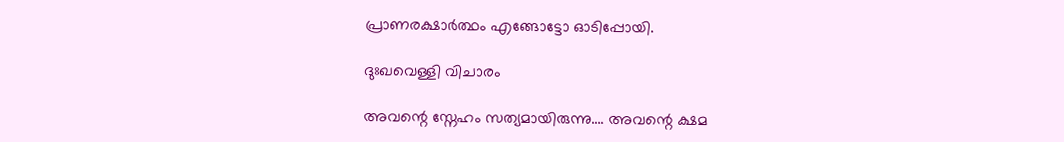പ്രാണരക്ഷാർത്ഥം എങ്ങോട്ടോ ഓടിപ്പോയി.

ദുഃഖവെള്ളി വിചാരം

അവന്റെ സ്നേഹം സത്യമായിരുന്നു…. അവന്റെ ക്ഷമ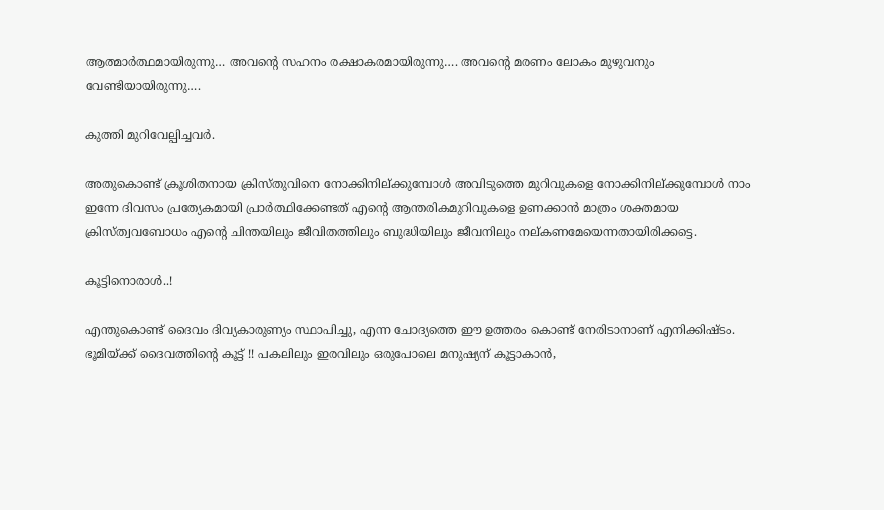ആത്മാർത്ഥമായിരുന്നു… അവന്റെ സഹനം രക്ഷാകരമായിരുന്നു…. അവന്റെ മരണം ലോകം മുഴുവനും വേണ്ടിയായിരുന്നു….

കുത്തി മുറിവേല്പിച്ചവര്‍.

അതുകൊണ്ട് ക്രൂശിതനായ ക്രിസ്തുവിനെ നോക്കിനില്ക്കുമ്പോള്‍ അവിടുത്തെ മുറിവുകളെ നോക്കിനില്ക്കുമ്പോള്‍ നാം ഇന്നേ ദിവസം പ്രത്യേകമായി പ്രാര്‍ത്ഥിക്കേണ്ടത് എന്റെ ആന്തരികമുറിവുകളെ ഉണക്കാന്‍ മാത്രം ശക്തമായ ക്രിസ്ത്വവബോധം എന്റെ ചിന്തയിലും ജീവിതത്തിലും ബുദ്ധിയിലും ജീവനിലും നല്കണമേയെന്നതായിരിക്കട്ടെ.

കൂട്ടിനൊരാൾ..!

എന്തുകൊണ്ട് ദൈവം ദിവ്യകാരുണ്യം സ്ഥാപിച്ചു, എന്ന ചോദ്യത്തെ ഈ ഉത്തരം കൊണ്ട് നേരിടാനാണ് എനിക്കിഷ്ടം. ഭൂമിയ്ക്ക് ദൈവത്തിന്റെ കൂട്ട് !! പകലിലും ഇരവിലും ഒരുപോലെ മനുഷ്യന് കൂട്ടാകാൻ,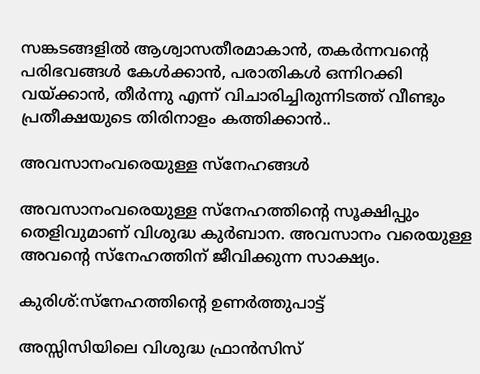സങ്കടങ്ങളിൽ ആശ്വാസതീരമാകാൻ, തകർന്നവന്റെ പരിഭവങ്ങൾ കേൾക്കാൻ, പരാതികൾ ഒന്നിറക്കി വയ്ക്കാൻ, തീർന്നു എന്ന് വിചാരിച്ചിരുന്നിടത്ത് വീണ്ടും പ്രതീക്ഷയുടെ തിരിനാളം കത്തിക്കാൻ..

അവസാനംവരെയുള്ള സ്‌നേഹങ്ങള്‍

അവസാനംവരെയുള്ള സ്‌നേഹത്തിന്റെ സൂക്ഷിപ്പും തെളിവുമാണ് വിശുദ്ധ കുര്‍ബാന. അവസാനം വരെയുള്ള അവന്റെ സ്‌നേഹത്തിന് ജീവിക്കുന്ന സാക്ഷ്യം.

കുരിശ്:സ്നേഹത്തിന്റെ ഉണർത്തുപാട്ട്

അസ്സിസിയിലെ വിശുദ്ധ ഫ്രാൻസിസ്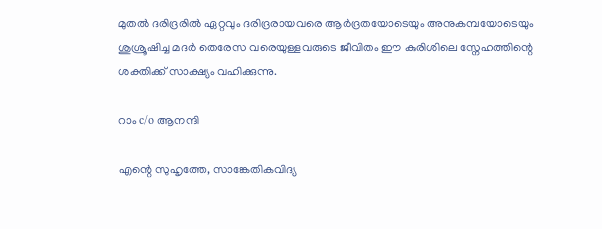മുതൽ ദരിദ്രരിൽ ഏറ്റവും ദരിദ്രരായവരെ ആർദ്രതയോടെയും അനുകമ്പയോടെയും ശുശ്രൂഷിച്ച മദർ തെരേസ വരെയുള്ളവരുടെ ജീവിതം ഈ കുരിശിലെ സ്നേഹത്തിന്റെ ശക്തിക്ക് സാക്ഷ്യം വഹിക്കുന്നു.

റാം c/o ആനന്ദി

എന്റെ സുഹൃത്തേ, സാങ്കേതികവിദ്യ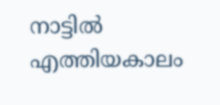നാട്ടിൽ എത്തിയകാലം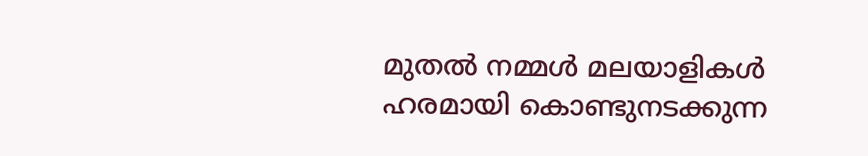മുതൽ നമ്മൾ മലയാളികൾ ഹരമായി കൊണ്ടുനടക്കുന്ന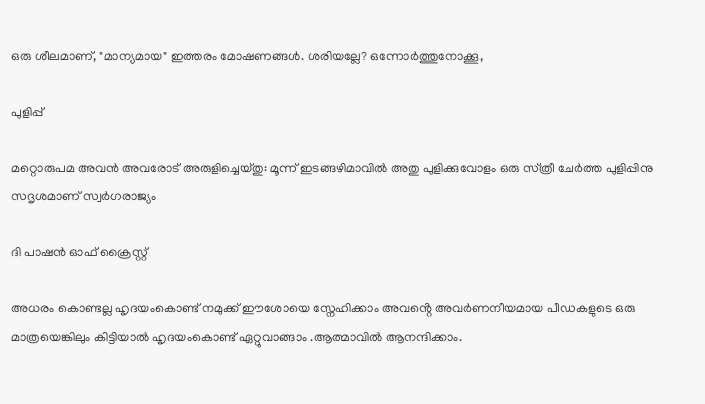ഒരു ശീലമാണ്, "മാന്യമായ" ഇത്തരം മോഷണങ്ങൾ. ശരിയല്ലേ? ഒന്നോർത്തുനോക്കൂ,

പുളിപ്പ്

മറ്റൊരുപമ അവന്‍ അവരോട്‌ അരുളിച്ചെയ്‌തു: മൂന്ന്‌ ഇടങ്ങഴിമാവില്‍ അതു പുളിക്കുവോളം ഒരു സ്‌ത്രീ ചേര്‍ത്ത പുളിപ്പിനു സദൃശമാണ്‌ സ്വര്‍ഗരാജ്യം

ദി പാഷൻ ഓഫ് ക്രൈസ്റ്റ്

അധരം കൊണ്ടല്ല ഹൃദയംകൊണ്ട് നമുക്ക് ഈശോയെ സ്നേഹിക്കാം അവൻ്റെ അവർണനീയമായ പീഡകളുടെ ഒരു മാത്രയെങ്കിലും കിട്ടിയാൽ ഹൃദയംകൊണ്ട് ഏറ്റുവാങ്ങാം .ആത്മാവിൽ ആനന്ദിക്കാം.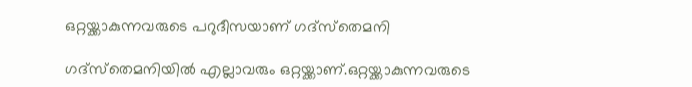ഒറ്റയ്ക്കാകുന്നവരുടെ പറുദീസയാണ് ഗദ്‌സ്‌തെമനി

ഗദ്‌സ്‌തെമനിയില്‍ എല്ലാവരും ഒറ്റയ്ക്കാണ്.ഒറ്റയ്ക്കാകുന്നവരുടെ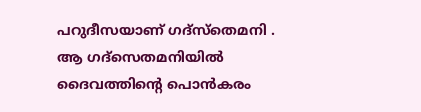പറുദീസയാണ് ഗദ്‌സ്‌തെമനി .  ആ ഗദ്‌സെതമനിയില്‍ ദൈവത്തിന്റെ പൊന്‍കരം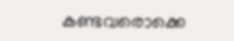കണ്ടവരൊക്കെ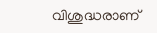വിശുദ്ധരാണ്